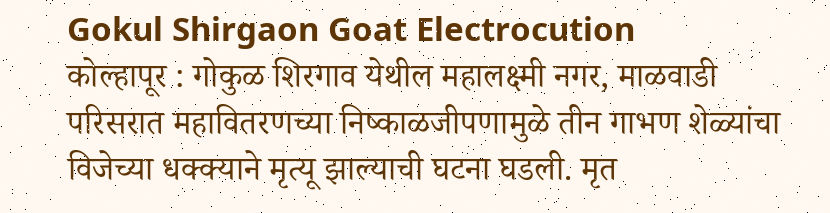Gokul Shirgaon Goat Electrocution
कोल्हापूर : गोकुळ शिरगाव येथील महालक्ष्मी नगर, माळवाडी परिसरात महावितरणच्या निष्काळजीपणामुळे तीन गाभण शेळ्यांचा विजेच्या धक्क्याने मृत्यू झाल्याची घटना घडली. मृत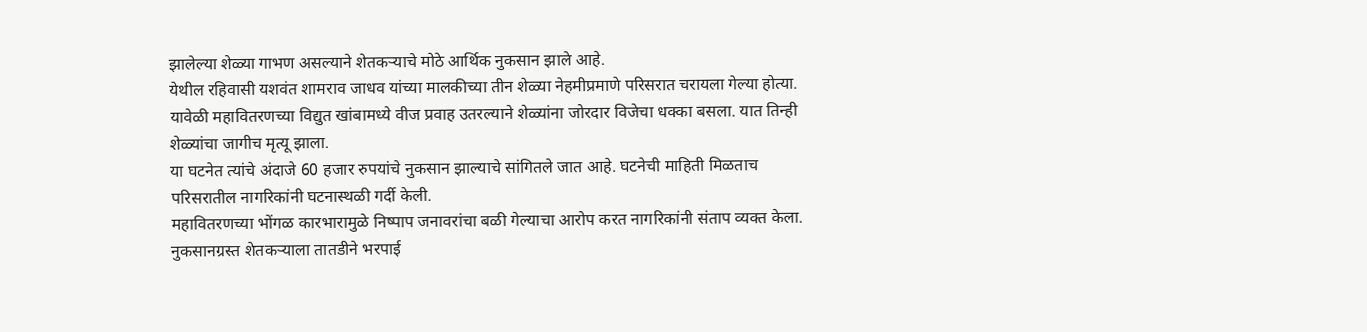झालेल्या शेळ्या गाभण असल्याने शेतकऱ्याचे मोठे आर्थिक नुकसान झाले आहे.
येथील रहिवासी यशवंत शामराव जाधव यांच्या मालकीच्या तीन शेळ्या नेहमीप्रमाणे परिसरात चरायला गेल्या होत्या. यावेळी महावितरणच्या विद्युत खांबामध्ये वीज प्रवाह उतरल्याने शेळ्यांना जोरदार विजेचा धक्का बसला. यात तिन्ही शेळ्यांचा जागीच मृत्यू झाला.
या घटनेत त्यांचे अंदाजे 60 हजार रुपयांचे नुकसान झाल्याचे सांगितले जात आहे. घटनेची माहिती मिळताच परिसरातील नागरिकांनी घटनास्थळी गर्दी केली.
महावितरणच्या भोंगळ कारभारामुळे निष्पाप जनावरांचा बळी गेल्याचा आरोप करत नागरिकांनी संताप व्यक्त केला. नुकसानग्रस्त शेतकऱ्याला तातडीने भरपाई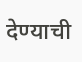देण्याची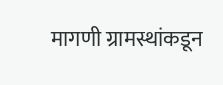मागणी ग्रामस्थांकडून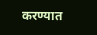करण्यात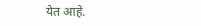येत आहे.